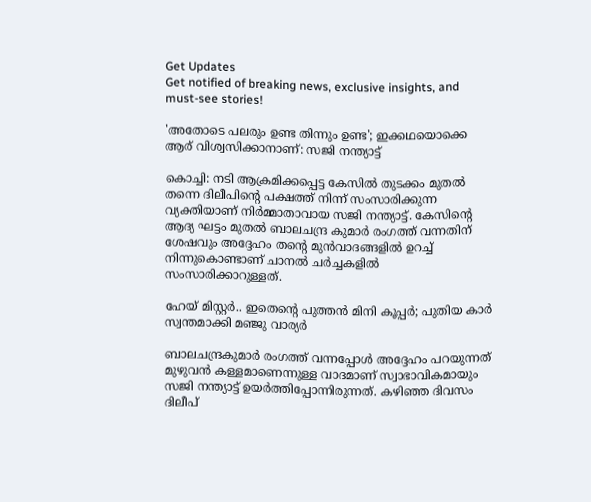Get Updates
Get notified of breaking news, exclusive insights, and must-see stories!

'അതോടെ പലരും ഉണ്ട തിന്നും ഉണ്ട'; ഇക്കഥയൊക്കെ ആര് വിശ്വസിക്കാനാണ്: സജി നന്ത്യാട്ട്

കൊച്ചി: നടി ആക്രമിക്കപ്പെട്ട കേസില്‍ തുടക്കം മുതല്‍ തന്നെ ദിലീപിന്റെ പക്ഷത്ത് നിന്ന് സംസാരിക്കുന്ന വ്യക്തിയാണ് നിർമ്മാതാവായ സജി നന്ത്യാട്ട്. കേസിന്റെ ആദ്യ ഘട്ടം മുതല്‍ ബാലചന്ദ്ര കുമാർ രംഗത്ത് വന്നതിന് ശേഷവും അദ്ദേഹം തന്റെ മുന്‍വാദങ്ങളില്‍ ഉറച്ച് നിന്നുകൊണ്ടാണ് ചാനല്‍ ചർച്ചകളില്‍ സംസാരിക്കാറുള്ളത്.

ഹേയ് മിസ്റ്റർ.. ഇതെന്റെ പുത്തന്‍ മിനി കൂപ്പർ; പുതിയ കാർ സ്വന്തമാക്കി മഞ്ജു വാര്യർ

ബാലചന്ദ്രകുമാർ രംഗത്ത് വന്നപ്പോള്‍ അദ്ദേഹം പറയുന്നത് മുഴുവന്‍ കള്ളമാണെന്നുള്ള വാദമാണ് സ്വാഭാവികമായും സജി നന്ത്യാട്ട് ഉയർത്തിപ്പോന്നിരുന്നത്. കഴിഞ്ഞ ദിവസം ദിലീപ്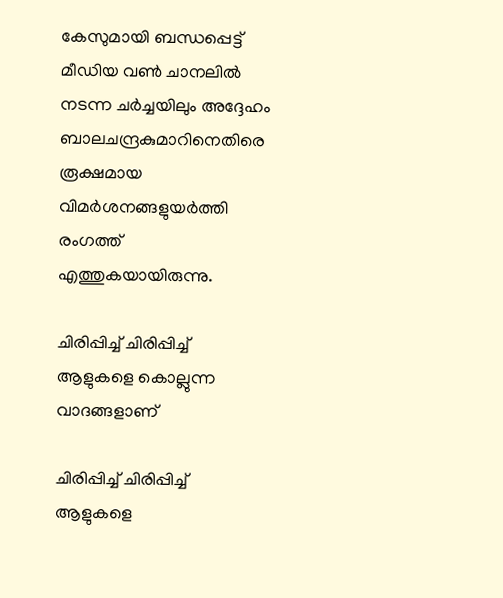കേസുമായി ബന്ധപ്പെട്ട് മീഡിയ വണ്‍ ചാനലില്‍ നടന്ന ചർച്ചയിലും അദ്ദേഹം ബാലചന്ദ്രകുമാറിനെതിരെ രൂക്ഷമായ വിമർശനങ്ങളുയർത്തി രംഗത്ത് എത്തുകയായിരുന്നു.

ചിരിപ്പിച്ച് ചിരിപ്പിച്ച് ആളുകളെ കൊല്ലുന്ന വാദങ്ങളാണ്

ചിരിപ്പിച്ച് ചിരിപ്പിച്ച് ആളുകളെ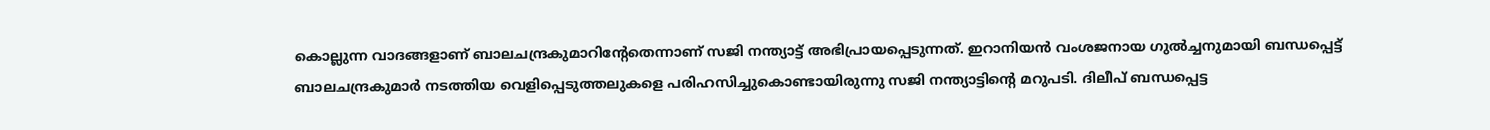കൊല്ലുന്ന വാദങ്ങളാണ് ബാലചന്ദ്രകുമാറിന്റേതെന്നാണ് സജി നന്ത്യാട്ട് അഭിപ്രായപ്പെടുന്നത്. ഇറാനിയന്‍ വംശജനായ ഗുല്‍ച്ചനുമായി ബന്ധപ്പെട്ട് ബാലചന്ദ്രകുമാർ നടത്തിയ വെളിപ്പെടുത്തലുകളെ പരിഹസിച്ചുകൊണ്ടായിരുന്നു സജി നന്ത്യാട്ടിന്റെ മറുപടി. ദിലീപ് ബന്ധപ്പെട്ട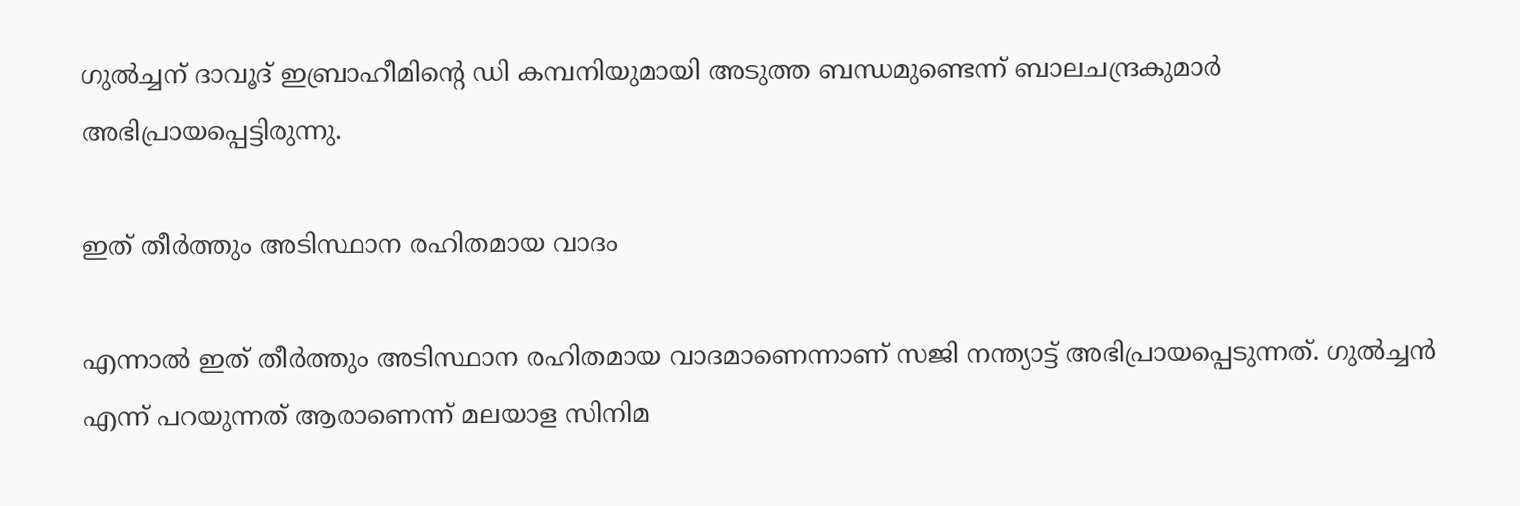ഗുല്‍ച്ചന് ദാവൂദ് ഇബ്രാഹീമിന്റെ ഡി കമ്പനിയുമായി അടുത്ത ബന്ധമുണ്ടെന്ന് ബാലചന്ദ്രകുമാർ അഭിപ്രായപ്പെട്ടിരുന്നു.

ഇത് തീർത്തും അടിസ്ഥാന രഹിതമായ വാദം

എന്നാല്‍ ഇത് തീർത്തും അടിസ്ഥാന രഹിതമായ വാദമാണെന്നാണ് സജി നന്ത്യാട്ട് അഭിപ്രായപ്പെടുന്നത്. ഗുല്‍ച്ചന്‍ എന്ന് പറയുന്നത് ആരാണെന്ന് മലയാള സിനിമ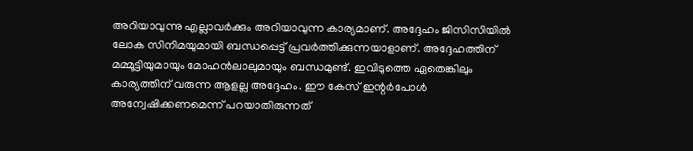അറിയാവുന്നു എല്ലാവർക്കും അറിയാവുന്ന കാര്യമാണ്. അദ്ദേഹം ജിസിസിയില്‍ ലോക സിനിമയുമായി ബന്ധപ്പെട്ട് പ്രവർത്തിക്കുന്നയാളാണ്. അദ്ദേഹത്തിന് മമ്മൂട്ടിയുമായും മോഹന്‍ലാലുമായും ബന്ധമുണ്ട്. ഇവിടുത്തെ ഏതെങ്കിലും കാര്യത്തിന് വരുന്ന ആളല്ല അദ്ദേഹം. ഈ കേസ് ഇന്റർപോള്‍ അന്വേഷിക്കണമെന്ന് പറയാതിരുന്നത്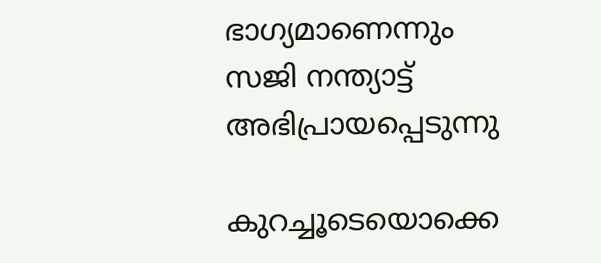ഭാഗ്യമാണെന്നും സജി നന്ത്യാട്ട് അഭിപ്രായപ്പെടുന്നു

കുറച്ചൂടെയൊക്കെ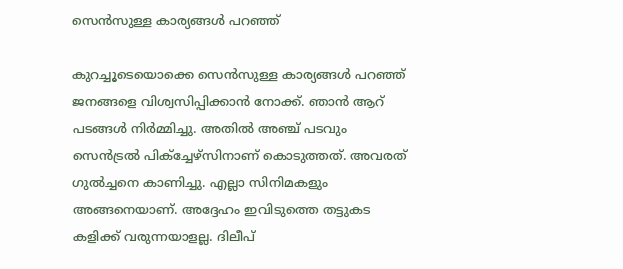സെന്‍സുള്ള കാര്യങ്ങള്‍ പറഞ്ഞ്

കുറച്ചൂടെയൊക്കെ സെന്‍സുള്ള കാര്യങ്ങള്‍ പറഞ്ഞ് ജനങ്ങളെ വിശ്വസിപ്പിക്കാന്‍ നോക്ക്. ഞാന്‍ ആറ് പടങ്ങള്‍ നിർമ്മിച്ചു. അതില്‍ അഞ്ച് പടവും സെന്‍ട്രല്‍ പിക്ച്ചേഴ്സിനാണ് കൊടുത്തത്. അവരത് ഗുല്‍ച്ചനെ കാണിച്ചു. എല്ലാ സിനിമകളും അങ്ങനെയാണ്. അദ്ദേഹം ഇവിടുത്തെ തട്ടുകട കളിക്ക് വരുന്നയാളല്ല. ദിലീപ്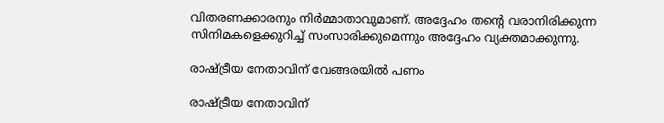വിതരണക്കാരനും നിർമ്മാതാവുമാണ്. അദ്ദേഹം തന്റെ വരാനിരിക്കുന്ന സിനിമകളെക്കുറിച്ച് സംസാരിക്കുമെന്നും അദ്ദേഹം വ്യക്തമാക്കുന്നു.

രാഷ്ട്രീയ നേതാവിന് വേങ്ങരയില്‍ പണം

രാഷ്ട്രീയ നേതാവിന്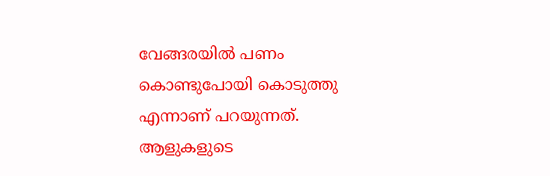വേങ്ങരയില്‍ പണം കൊണ്ടുപോയി കൊടുത്തു എന്നാണ് പറയുന്നത്. ആളുകളുടെ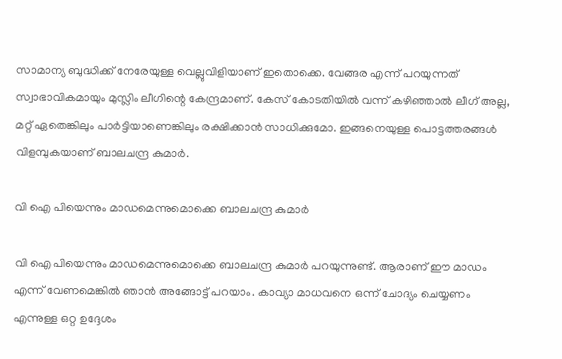സാമാന്യ ബുദ്ധിക്ക് നേരേയുള്ള വെല്ലുവിളിയാണ് ഇതൊക്കെ. വേങ്ങര എന്ന് പറയുന്നത് സ്വാഭാവികമായും മുസ്ലിം ലീഗിന്റെ കേന്ദ്രമാണ്. കേസ് കോടതിയില്‍ വന്ന് കഴിഞ്ഞാല്‍ ലീഗ് അല്ല, മറ്റ് ഏതെങ്കിലും പാർട്ടിയാണെങ്കിലും രക്ഷിക്കാന്‍ സാധിക്കുമോ. ഇങ്ങനെയുള്ള പൊട്ടത്തരങ്ങള്‍ വിളമ്പുകയാണ് ബാലചന്ദ്ര കുമാർ.

വി ഐ പിയെന്നും മാഡമെന്നുമൊക്കെ ബാലചന്ദ്ര കുമാർ

വി ഐ പിയെന്നും മാഡമെന്നുമൊക്കെ ബാലചന്ദ്ര കുമാർ പറയുന്നുണ്ട്. ആരാണ് ഈ മാഡം എന്ന് വേണമെങ്കില്‍ ഞാന്‍ അങ്ങോട്ട് പറയാം. കാവ്യാ മാധവനെ ഒന്ന് ചോദ്യം ചെയ്യണം എന്നുള്ള ഒറ്റ ഉദ്ദേശം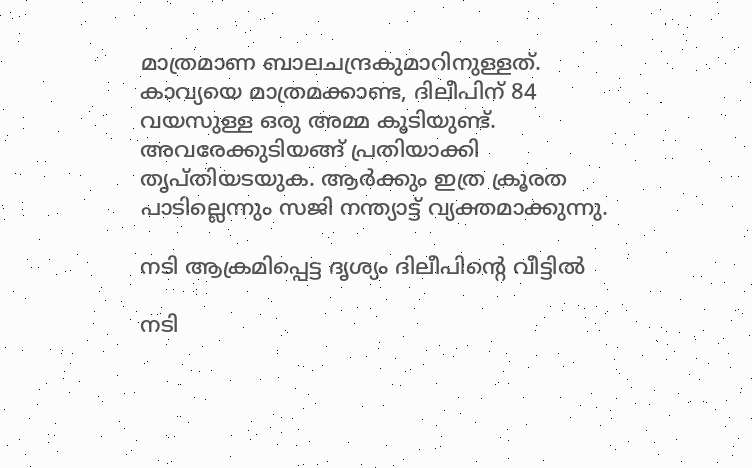മാത്രമാണ ബാലചന്ദ്രകുമാറിനുള്ളത്. കാവ്യയെ മാത്രമക്കാണ്ട, ദിലീപിന് 84 വയസുള്ള ഒരു അമ്മ കൂടിയുണ്ട്. അവരേക്കുടിയങ്ങ് പ്രതിയാക്കി തൃപ്തിയടയുക. ആർക്കും ഇത്ര ക്രൂരത പാടില്ലെന്നും സജി നന്ത്യാട്ട് വ്യക്തമാക്കുന്നു.

നടി ആക്രമിപ്പെട്ട ദൃശ്യം ദിലീപിന്റെ വീട്ടില്‍

നടി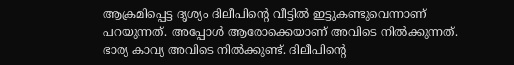ആക്രമിപ്പെട്ട ദൃശ്യം ദിലീപിന്റെ വീട്ടില്‍ ഇട്ടുകണ്ടുവെന്നാണ് പറയുന്നത്. അപ്പോള്‍ ആരോക്കെയാണ് അവിടെ നില്‍ക്കുന്നത്. ഭാര്യ കാവ്യ അവിടെ നില്‍ക്കുണ്ട്. ദിലീപിന്റെ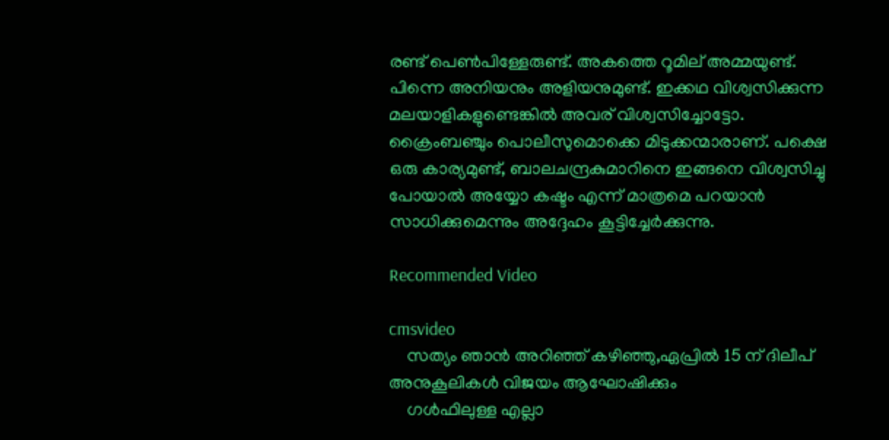രണ്ട് പെണ്‍പിള്ളേരുണ്ട്. അകത്തെ റൂമില് അമ്മയുണ്ട്. പിന്നെ അനിയനും അളിയനുമുണ്ട്. ഇക്കഥ വിശ്വസിക്കുന്ന മലയാളികളുണ്ടെങ്കില്‍ അവര് വിശ്വസിച്ചോട്ടോ. ക്രൈംബഞ്ചും പൊലീസുമൊക്കെ മിടുക്കന്മാരാണ്. പക്ഷെ ഒരു കാര്യമുണ്ട്, ബാലചന്ദ്രകുമാറിനെ ഇങ്ങനെ വിശ്വസിച്ചു പോയാല്‍ അയ്യോ കഷ്ടം എന്ന് മാത്രമെ പറയാന്‍ സാധിക്കുമെന്നും അദ്ദേഹം കൂട്ടിച്ചേർക്കുന്നു.

Recommended Video

cmsvideo
    സത്യം ഞാന്‍ അറിഞ്ഞ് കഴിഞ്ഞു,ഏപ്രില്‍ 15 ന് ദിലീപ് അനുകൂലികള്‍ വിജയം ആഘോഷിക്കും
    ഗള്‍ഫിലുള്ള എല്ലാ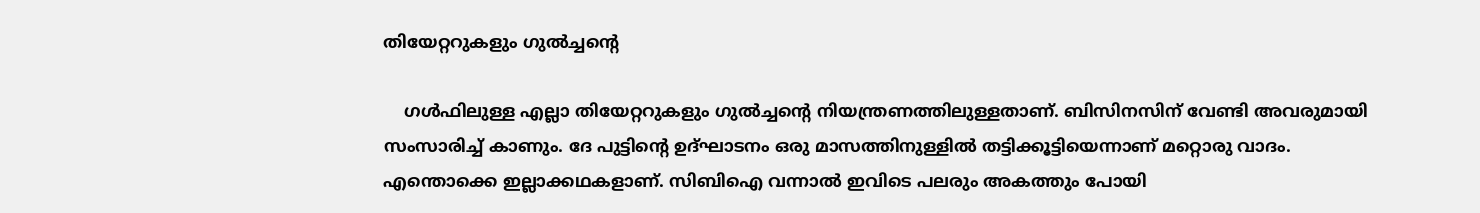തിയേറ്ററുകളും ഗുല്‍ച്ചന്റെ

    ഗള്‍ഫിലുള്ള എല്ലാ തിയേറ്ററുകളും ഗുല്‍ച്ചന്റെ നിയന്ത്രണത്തിലുള്ളതാണ്. ബിസിനസിന് വേണ്ടി അവരുമായി സംസാരിച്ച് കാണും. ദേ പുട്ടിന്റെ ഉദ്ഘാടനം ഒരു മാസത്തിനുള്ളില്‍ തട്ടിക്കൂട്ടിയെന്നാണ് മറ്റൊരു വാദം. എന്തൊക്കെ ഇല്ലാക്കഥകളാണ്. സിബിഐ വന്നാല്‍ ഇവിടെ പലരും അകത്തും പോയി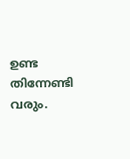ഉണ്ട തിന്നേണ്ടി വരും.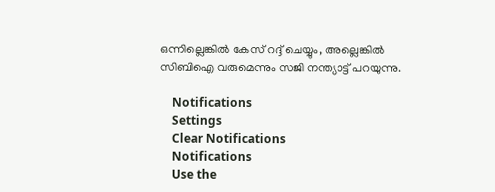ഒന്നില്ലെങ്കില്‍ കേസ് റദ്ദ് ചെയ്യും, അല്ലെങ്കില്‍ സിബിഐ വരുമെന്നും സജി നന്ത്യാട്ട് പറയുന്നു.

    Notifications
    Settings
    Clear Notifications
    Notifications
    Use the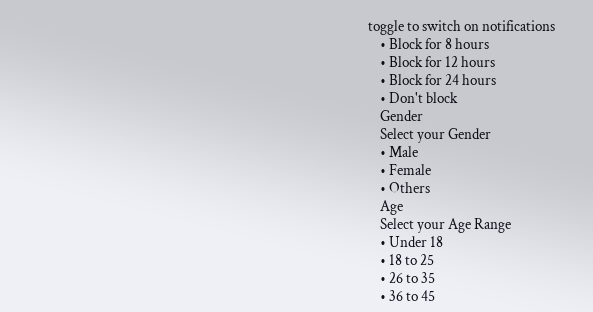toggle to switch on notifications
    • Block for 8 hours
    • Block for 12 hours
    • Block for 24 hours
    • Don't block
    Gender
    Select your Gender
    • Male
    • Female
    • Others
    Age
    Select your Age Range
    • Under 18
    • 18 to 25
    • 26 to 35
    • 36 to 45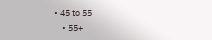• 45 to 55
    • 55+